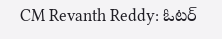CM Revanth Reddy: ఓటర్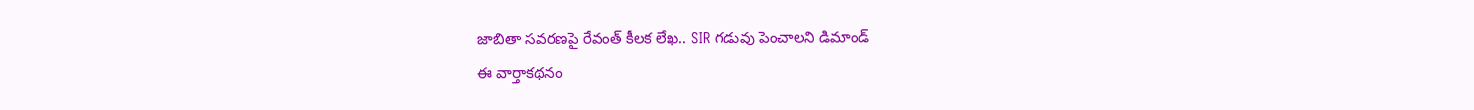జాబితా సవరణపై రేవంత్ కీలక లేఖ.. SIR గడువు పెంచాలని డిమాండ్
ఈ వార్తాకథనం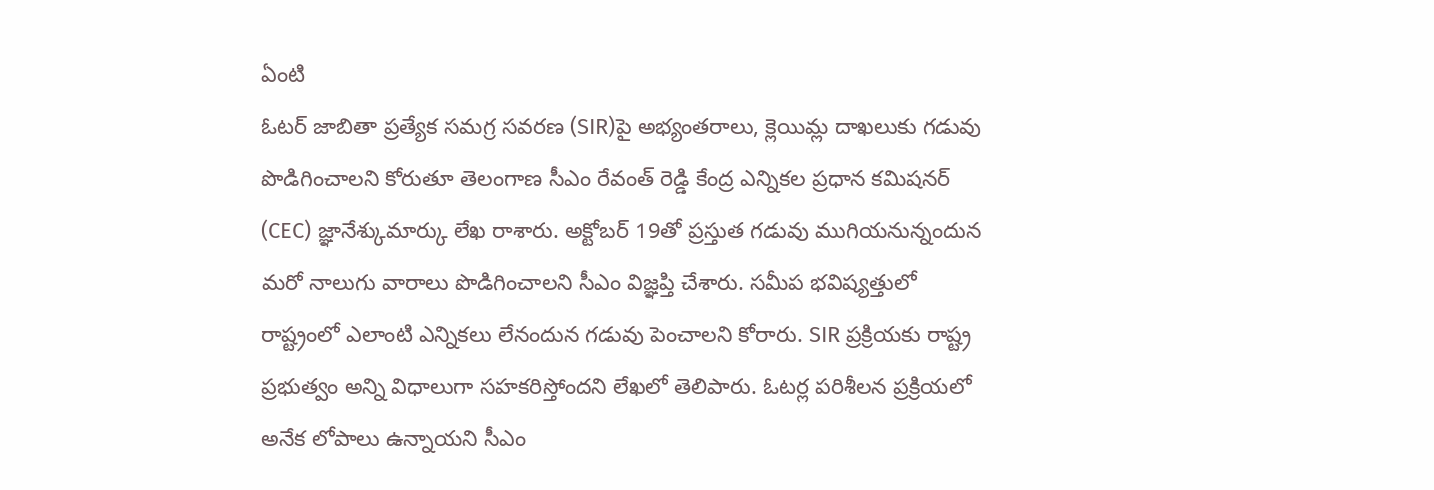ఏంటి
ఓటర్ జాబితా ప్రత్యేక సమగ్ర సవరణ (SIR)పై అభ్యంతరాలు, క్లెయిమ్ల దాఖలుకు గడువు పొడిగించాలని కోరుతూ తెలంగాణ సీఎం రేవంత్ రెడ్డి కేంద్ర ఎన్నికల ప్రధాన కమిషనర్ (CEC) జ్ఞానేశ్కుమార్కు లేఖ రాశారు. అక్టోబర్ 19తో ప్రస్తుత గడువు ముగియనున్నందున మరో నాలుగు వారాలు పొడిగించాలని సీఎం విజ్ఞప్తి చేశారు. సమీప భవిష్యత్తులో రాష్ట్రంలో ఎలాంటి ఎన్నికలు లేనందున గడువు పెంచాలని కోరారు. SIR ప్రక్రియకు రాష్ట్ర ప్రభుత్వం అన్ని విధాలుగా సహకరిస్తోందని లేఖలో తెలిపారు. ఓటర్ల పరిశీలన ప్రక్రియలో అనేక లోపాలు ఉన్నాయని సీఎం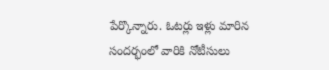పేర్కొన్నారు. ఓటర్లు ఇళ్లు మారిన సందర్భంలో వారికి నోటీసులు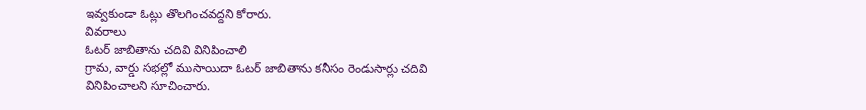ఇవ్వకుండా ఓట్లు తొలగించవద్దని కోరారు.
వివరాలు
ఓటర్ జాబితాను చదివి వినిపించాలి
గ్రామ, వార్డు సభల్లో ముసాయిదా ఓటర్ జాబితాను కనీసం రెండుసార్లు చదివి వినిపించాలని సూచించారు.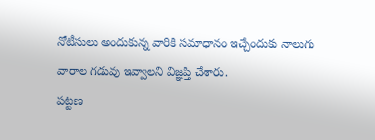నోటీసులు అందుకున్న వారికి సమాధానం ఇచ్చేందుకు నాలుగు వారాల గడువు ఇవ్వాలని విజ్ఞప్తి చేశారు.
పట్టణ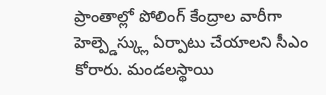ప్రాంతాల్లో పోలింగ్ కేంద్రాల వారీగా హెల్ప్డెస్క్లు ఏర్పాటు చేయాలని సీఎం కోరారు. మండలస్థాయి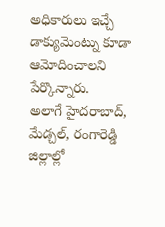అధికారులు ఇచ్చే డాక్యుమెంట్ను కూడా ఆమోదించాలని పేర్కొన్నారు.
అలాగే హైదరాబాద్, మేడ్చల్, రంగారెడ్డి జిల్లాల్లో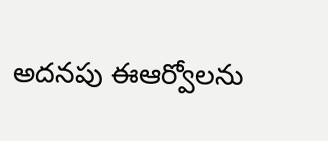అదనపు ఈఆర్వోలను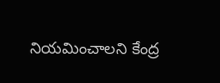నియమించాలని కేంద్ర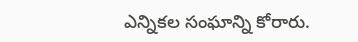ఎన్నికల సంఘాన్ని కోరారు.